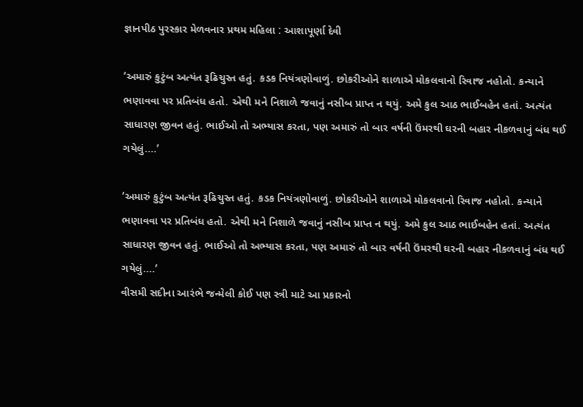જ્ઞાનપીઠ પુરસ્કાર મેળવનાર પ્રથમ મહિલા : આશાપૂર્ણા દેવી

‘અમારું કુટુંબ અત્યંત રૂઢિચુસ્ત હતું. કડક નિયંત્રણોવાળું. છોકરીઓને શાળાએ મોકલવાનો રિવાજ નહોતો. કન્યાને ભણાવવા પર પ્રતિબંધ હતો. એથી મને નિશાળે જવાનું નસીબ પ્રાપ્ત ન થયું. અમે કુલ આઠ ભાઈબહેન હતાં. અત્યંત સાધારણ જીવન હતું. ભાઈઓ તો અભ્યાસ કરતા, પણ અમારું તો બાર વર્ષની ઉંમરથી ઘરની બહાર નીકળવાનું બંધ થઈ ગયેલું....’

‘અમારું કુટુંબ અત્યંત રૂઢિચુસ્ત હતું. કડક નિયંત્રણોવાળું. છોકરીઓને શાળાએ મોકલવાનો રિવાજ નહોતો. કન્યાને ભણાવવા પર પ્રતિબંધ હતો. એથી મને નિશાળે જવાનું નસીબ પ્રાપ્ત ન થયું. અમે કુલ આઠ ભાઈબહેન હતાં. અત્યંત સાધારણ જીવન હતું. ભાઈઓ તો અભ્યાસ કરતા, પણ અમારું તો બાર વર્ષની ઉંમરથી ઘરની બહાર નીકળવાનું બંધ થઈ ગયેલું....’
વીસમી સદીના આરંભે જન્મેલી કોઈ પણ સ્ત્રી માટે આ પ્રકારનો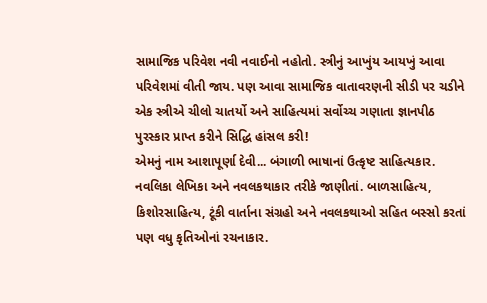સામાજિક પરિવેશ નવી નવાઈનો નહોતો. સ્ત્રીનું આખુંય આયખું આવા પરિવેશમાં વીતી જાય. પણ આવા સામાજિક વાતાવરણની સીડી પર ચડીને એક સ્ત્રીએ ચીલો ચાતર્યો અને સાહિત્યમાં સર્વોચ્ચ ગણાતા જ્ઞાનપીઠ પુરસ્કાર પ્રાપ્ત કરીને સિદ્ધિ હાંસલ કરી!
એમનું નામ આશાપૂર્ણા દેવી... બંગાળી ભાષાનાં ઉત્કૃષ્ટ સાહિત્યકાર. નવલિકા લેખિકા અને નવલકથાકાર તરીકે જાણીતાં. બાળસાહિત્ય, કિશોરસાહિત્ય, ટૂંકી વાર્તાના સંગ્રહો અને નવલકથાઓ સહિત બસ્સો કરતાં પણ વધુ કૃતિઓનાં રચનાકાર.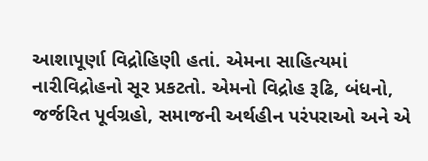આશાપૂર્ણા વિદ્રોહિણી હતાં. એમના સાહિત્યમાં નારીવિદ્રોહનો સૂર પ્રકટતો. એમનો વિદ્રોહ રૂઢિ, બંધનો, જર્જરિત પૂર્વગ્રહો, સમાજની અર્થહીન પરંપરાઓ અને એ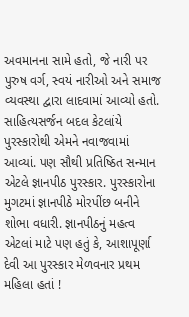અવમાનના સામે હતો, જે નારી પર પુરુષ વર્ગ, સ્વયં નારીઓ અને સમાજ વ્યવસ્થા દ્વારા લાદવામાં આવ્યો હતો. સાહિત્યસર્જન બદલ કેટલાંયે પુરસ્કારોથી એમને નવાજવામાં આવ્યાં. પણ સૌથી પ્રતિષ્ઠિત સન્માન એટલે જ્ઞાનપીઠ પુરસ્કાર. પુરસ્કારોના મુગટમાં જ્ઞાનપીઠે મોરપીંછ બનીને શોભા વધારી. જ્ઞાનપીઠનું મહત્વ એટલાં માટે પણ હતું કે, આશાપૂર્ણા દેવી આ પુરસ્કાર મેળવનાર પ્રથમ મહિલા હતાં !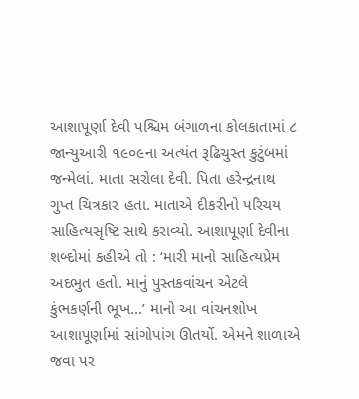આશાપૂર્ણા દેવી પશ્ચિમ બંગાળના કોલકાતામાં ૮ જાન્યુઆરી ૧૯૦૯ના અત્યંત રૂઢિચુસ્ત કુટુંબમાં જન્મેલાં. માતા સરોલા દેવી. પિતા હરેન્દ્રનાથ ગુપ્ત ચિત્રકાર હતા. માતાએ દીકરીનો પરિચય સાહિત્યસૃષ્ટિ સાથે કરાવ્યો. આશાપૂર્ણા દેવીના શબ્દોમાં કહીએ તો : ‘મારી માનો સાહિત્યપ્રેમ અદભુત હતો. માનું પુસ્તકવાંચન એટલે કુંભકર્ણની ભૂખ...’ માનો આ વાંચનશોખ આશાપૂર્ણામાં સાંગોપાંગ ઊતર્યો. એમને શાળાએ જવા પર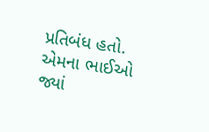પ્રતિબંધ હતો. એમના ભાઈઓ જ્યાં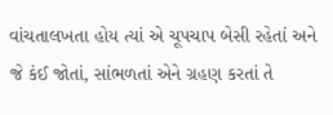વાંચતાલખતા હોય ત્યાં એ ચૂપચાપ બેસી રહેતાં અને જે કંઈ જોતાં, સાંભળતાં એને ગ્રહણ કરતાં તે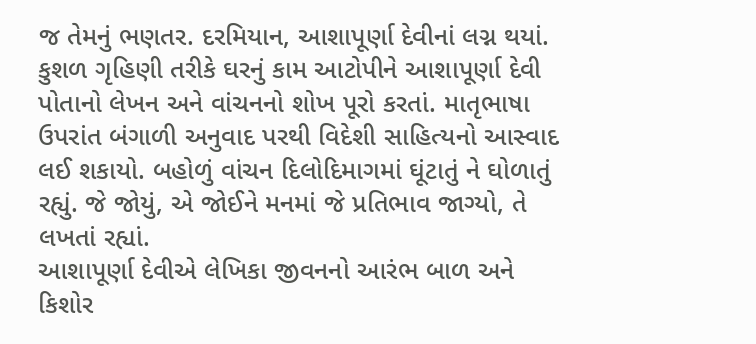જ તેમનું ભણતર. દરમિયાન, આશાપૂર્ણા દેવીનાં લગ્ન થયાં. કુશળ ગૃહિણી તરીકે ઘરનું કામ આટોપીને આશાપૂર્ણા દેવી પોતાનો લેખન અને વાંચનનો શોખ પૂરો કરતાં. માતૃભાષા ઉપરાંત બંગાળી અનુવાદ પરથી વિદેશી સાહિત્યનો આસ્વાદ લઈ શકાયો. બહોળું વાંચન દિલોદિમાગમાં ઘૂંટાતું ને ઘોળાતું રહ્યું. જે જોયું, એ જોઈને મનમાં જે પ્રતિભાવ જાગ્યો, તે લખતાં રહ્યાં.
આશાપૂર્ણા દેવીએ લેખિકા જીવનનો આરંભ બાળ અને કિશોર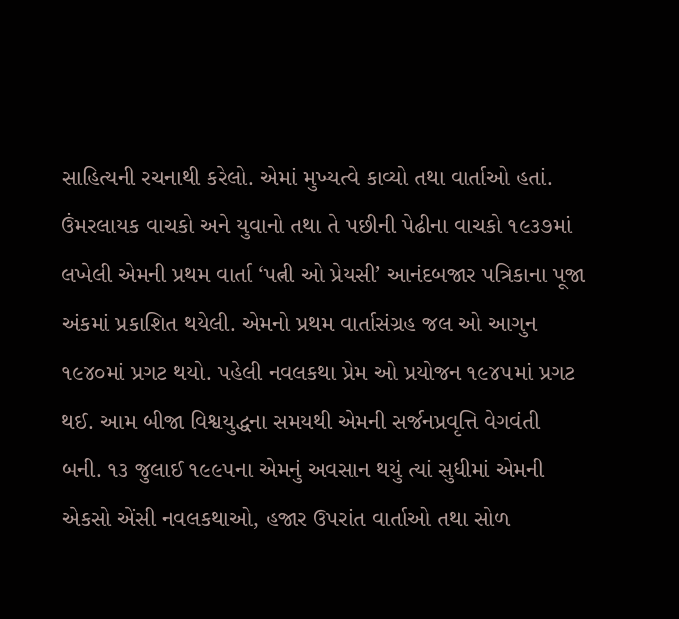સાહિત્યની રચનાથી કરેલો. એમાં મુખ્યત્વે કાવ્યો તથા વાર્તાઓ હતાં. ઉંમરલાયક વાચકો અને યુવાનો તથા તે પછીની પેઢીના વાચકો ૧૯૩૭માં લખેલી એમની પ્રથમ વાર્તા ‘પત્ની ઓ પ્રેયસી’ આનંદબજાર પત્રિકાના પૂજા અંકમાં પ્રકાશિત થયેલી. એમનો પ્રથમ વાર્તાસંગ્રહ જલ ઓ આગુન ૧૯૪૦માં પ્રગટ થયો. પહેલી નવલકથા પ્રેમ ઓ પ્રયોજન ૧૯૪૫માં પ્રગટ થઈ. આમ બીજા વિશ્વયુદ્ધના સમયથી એમની સર્જનપ્રવૃત્તિ વેગવંતી બની. ૧૩ જુલાઈ ૧૯૯૫ના એમનું અવસાન થયું ત્યાં સુધીમાં એમની એકસો એંસી નવલકથાઓ, હજાર ઉપરાંત વાર્તાઓ તથા સોળ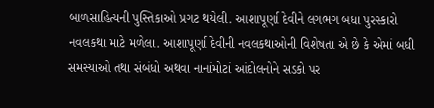બાળસાહિત્યની પુસ્તિકાઓ પ્રગટ થયેલી. આશાપૂર્ણા દેવીને લગભગ બધા પુરસ્કારો નવલકથા માટે મળેલા. આશાપૂર્ણા દેવીની નવલકથાઓની વિશેષતા એ છે કે એમાં બધી સમસ્યાઓ તથા સંબંધો અથવા નાનાંમોટાં આંદોલનોને સડકો પર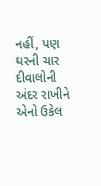નહીં, પણ ઘરની ચાર દીવાલોની અંદર રાખીને એનો ઉકેલ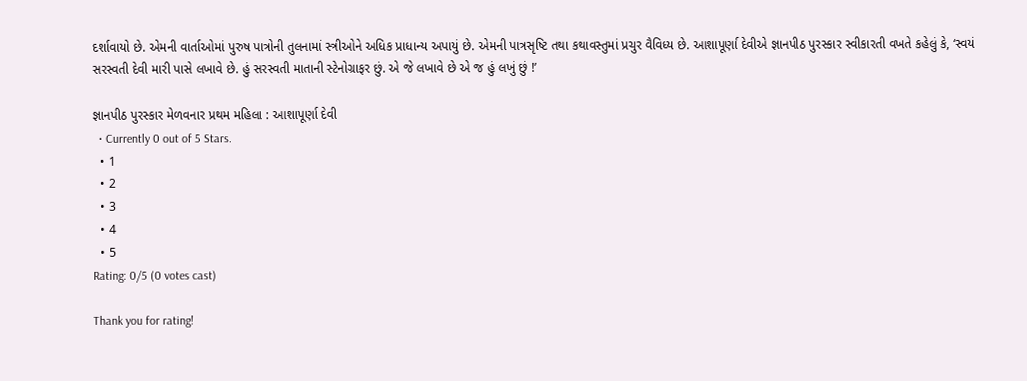દર્શાવાયો છે. એમની વાર્તાઓમાં પુરુષ પાત્રોની તુલનામાં સ્ત્રીઓને અધિક પ્રાધાન્ય અપાયું છે. એમની પાત્રસૃષ્ટિ તથા કથાવસ્તુમાં પ્રચુર વૈવિધ્ય છે. આશાપૂર્ણા દેવીએ જ્ઞાનપીઠ પુરસ્કાર સ્વીકારતી વખતે કહેલું કે, ‘સ્વયં સરસ્વતી દેવી મારી પાસે લખાવે છે. હું સરસ્વતી માતાની સ્ટેનોગ્રાફર છું. એ જે લખાવે છે એ જ હું લખું છું !’

જ્ઞાનપીઠ પુરસ્કાર મેળવનાર પ્રથમ મહિલા : આશાપૂર્ણા દેવી
  • Currently 0 out of 5 Stars.
  • 1
  • 2
  • 3
  • 4
  • 5
Rating: 0/5 (0 votes cast)

Thank you for rating!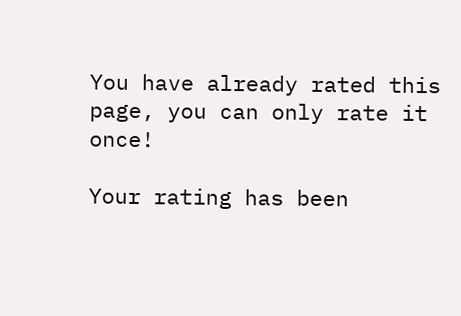You have already rated this page, you can only rate it once!

Your rating has been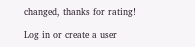changed, thanks for rating!

Log in or create a user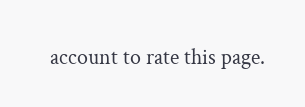account to rate this page.